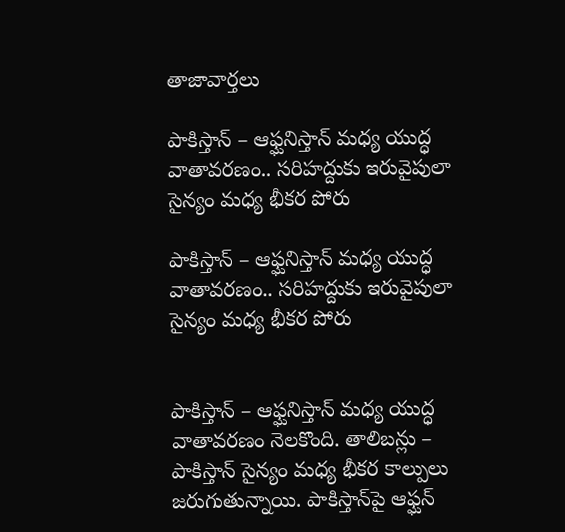తాజావార్తలు

పాకిస్తాన్‌ – ఆఫ్ఘనిస్తాన్‌ మధ్య యుద్ధ వాతావరణం.. సరిహద్దుకు ఇరువైపులా సైన్యం మధ్య భీకర పోరు

పాకిస్తాన్‌ – ఆఫ్ఘనిస్తాన్‌ మధ్య యుద్ధ వాతావరణం.. సరిహద్దుకు ఇరువైపులా సైన్యం మధ్య భీకర పోరు


పాకిస్తాన్‌ – ఆఫ్ఘనిస్తాన్‌ మధ్య యుద్ధ వాతావరణం నెలకొంది. తాలిబన్లు – పాకిస్తాన్ సైన్యం మధ్య భీకర కాల్పులు జరుగుతున్నాయి. పాకిస్తాన్‌పై ఆఫ్ఘన్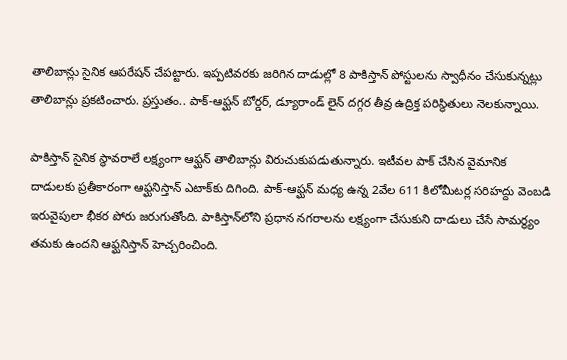తాలిబాన్లు సైనిక ఆపరేషన్ చేపట్టారు. ఇప్పటివరకు జరిగిన దాడుల్లో 8 పాకిస్తాన్‌ పోస్టులను స్వాధీనం చేసుకున్నట్లు తాలిబాన్లు ప్రకటించారు. ప్రస్తుతం.. పాక్‌-ఆఫ్ఘన్‌ బోర్డర్‌, డ్యూరాండ్‌ లైన్‌ దగ్గర తీవ్ర ఉద్రిక్త పరిస్థితులు నెలకున్నాయి.

పాకిస్తాన్‌ సైనిక స్థావరాలే లక్ష్యంగా ఆఫ్ఘన్ తాలిబాన్లు విరుచుకుపడుతున్నారు. ఇటీవల పాక్‌ చేసిన వైమానిక దాడులకు ప్రతీకారంగా ఆఫ్ఘనిస్తాన్‌ ఎటాక్‌కు దిగింది. పాక్‌-ఆఫ్ఘన్‌ మధ్య ఉన్న 2వేల 611 కిలోమీటర్ల సరిహద్దు వెంబడి ఇరువైపులా భీకర పోరు జరుగుతోంది. పాకిస్తాన్‌లోని ప్రధాన నగరాలను లక్ష్యంగా చేసుకుని దాడులు చేసే సామర్థ్యం తమకు ఉందని ఆఫ్ఘనిస్తాన్‌ హెచ్చరించింది.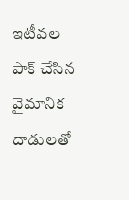ఇటీవల పాక్ చేసిన‌ వైమానిక దాడులతో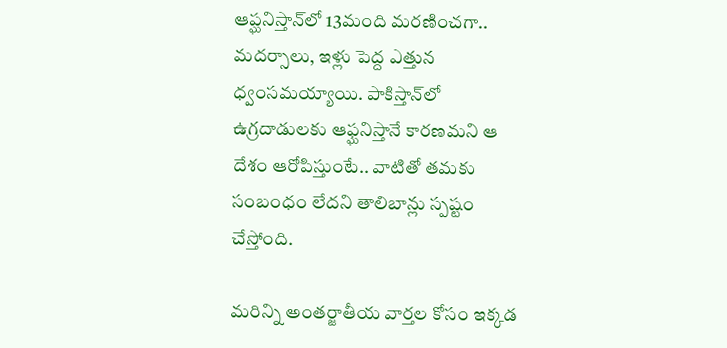ఆప్ఘనిస్తాన్‌లో 13మంది మరణించగా.. మదర్సాలు, ఇళ్లు పెద్ద ఎత్తున ధ్వంసమయ్యాయి. పాకిస్తాన్‌లో ఉగ్రదాడులకు ఆఫ్ఘనిస్తానే కారణమని ఆ దేశం ఆరోపిస్తుంటే.. వాటితో తమకు సంబంధం లేదని తాలిబాన్లు స్పష్టం చేస్తోంది.

మరిన్ని అంతర్జాతీయ వార్తల కోసం ఇక్కడ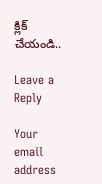క్లిక్ చేయండి..

Leave a Reply

Your email address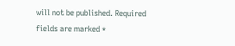will not be published. Required fields are marked *